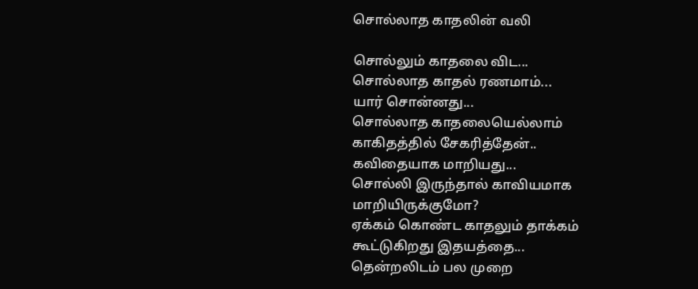சொல்லாத காதலின் வலி

சொல்லும் காதலை விட...
சொல்லாத காதல் ரணமாம்...
யார் சொன்னது...
சொல்லாத காதலையெல்லாம்
காகிதத்தில் சேகரித்தேன்..
கவிதையாக மாறியது...
சொல்லி இருந்தால் காவியமாக மாறியிருக்குமோ?
ஏக்கம் கொண்ட காதலும் தாக்கம் கூட்டுகிறது இதயத்தை...
தென்றலிடம் பல முறை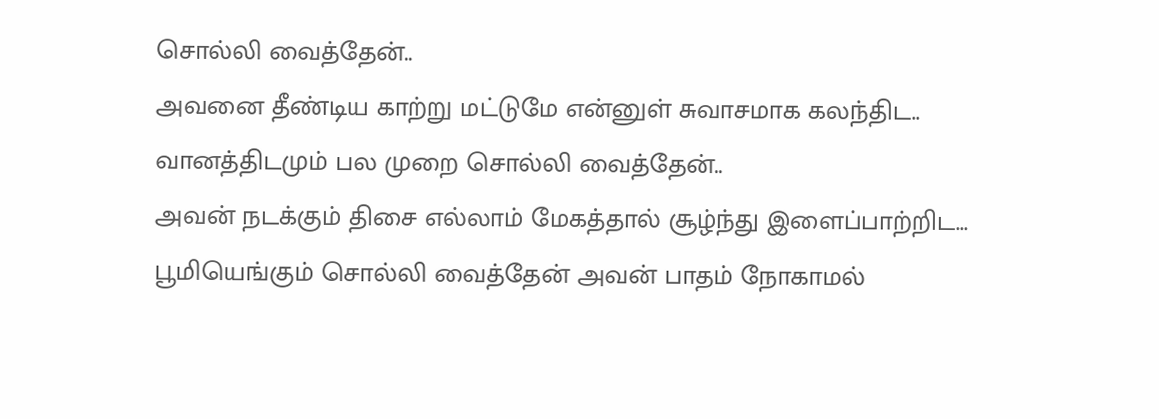சொல்லி வைத்தேன்..
அவனை தீண்டிய காற்று மட்டுமே என்னுள் சுவாசமாக கலந்திட..
வானத்திடமும் பல முறை சொல்லி வைத்தேன்..
அவன் நடக்கும் திசை எல்லாம் மேகத்தால் சூழ்ந்து இளைப்பாற்றிட...
பூமியெங்கும் சொல்லி வைத்தேன் அவன் பாதம் நோகாமல்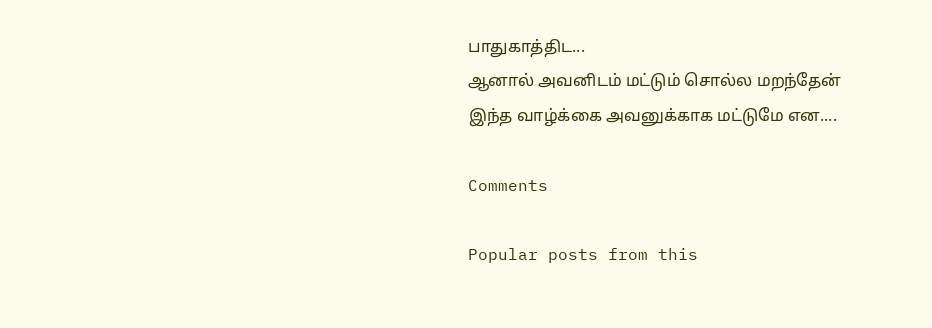பாதுகாத்திட...
ஆனால் அவனிடம் மட்டும் சொல்ல மறந்தேன்
இந்த வாழ்க்கை அவனுக்காக மட்டுமே என....

Comments

Popular posts from this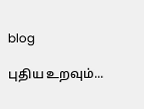blog

புதிய உறவும்...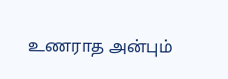உணராத அன்பும்